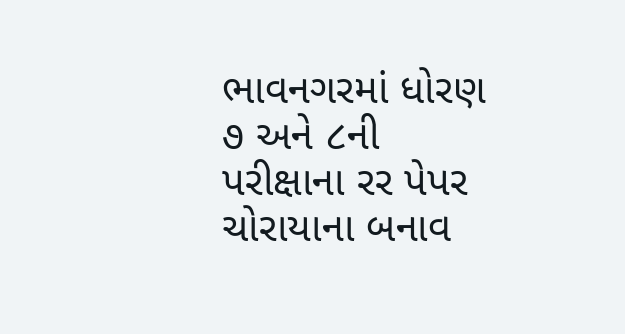ભાવનગરમાં ધોરણ ૭ અને ૮ની પરીક્ષાના રર પેપર ચોરાયાના બનાવ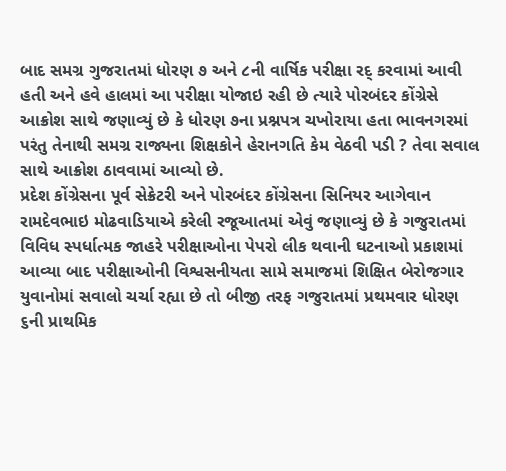બાદ સમગ્ર ગુજરાતમાં ધોરણ ૭ અને ૮ની વાર્ષિક પરીક્ષા રદ્ કરવામાં આવી હતી અને હવે હાલમાં આ પરીક્ષા યોજાઇ રહી છે ત્યારે પોરબંદર કોંગ્રેસે આક્રોશ સાથે જણાવ્યું છે કે ધોરણ ૭ના પ્રશ્નપત્ર ચખોરાયા હતા ભાવનગરમાં પરંતુ તેનાથી સમગ્ર રાજ્યના શિક્ષકોને હેરાનગતિ કેમ વેઠવી પડી ? તેવા સવાલ સાથે આક્રોશ ઠાવવામાં આવ્યો છે.
પ્રદેશ કોંગ્રેસના પૂર્વ સેક્રેટરી અને પોરબંદર કોંગ્રેસના સિનિયર આગેવાન રામદેવભાઇ મોઢવાડિયાએ કરેલી રજૂઆતમાં એવું જણાવ્યું છે કે ગજુરાતમાં વિવિધ સ્પર્ધાત્મક જાહરે પરીક્ષાઓના પેપરો લીક થવાની ઘટનાઓ પ્રકાશમાં આવ્યા બાદ પરીક્ષાઓની વિશ્વસનીયતા સામે સમાજમાં શિક્ષિત બેરોજગાર યુવાનોમાં સવાલો ચર્ચા રહ્યા છે તો બીજી તરફ ગજુરાતમાં પ્રથમવાર ધોરણ ૬ની પ્રાથમિક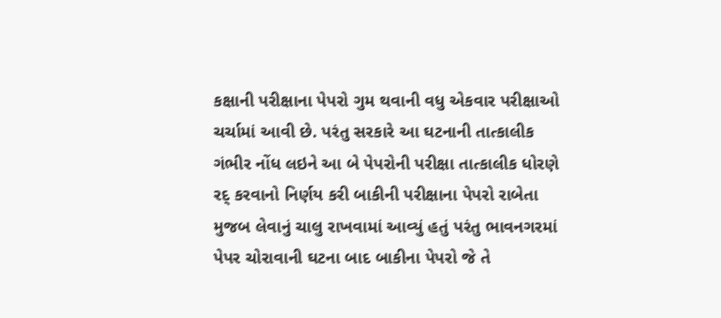કક્ષાની પરીક્ષાના પેપરો ગુમ થવાની વધુ એકવાર પરીક્ષાઓ ચર્ચામાં આવી છે. પરંતુ સરકારે આ ઘટનાની તાત્કાલીક ગંભીર નોંધ લઇને આ બે પેપરોની પરીક્ષા તાત્કાલીક ધોરણે રદ્ કરવાનો નિર્ણય કરી બાકીની પરીક્ષાના પેપરો રાબેતા મુજબ લેવાનું ચાલુ રાખવામાં આવ્યું હતું પરંતુ ભાવનગરમાં પેપર ચોરાવાની ઘટના બાદ બાકીના પેપરો જે તે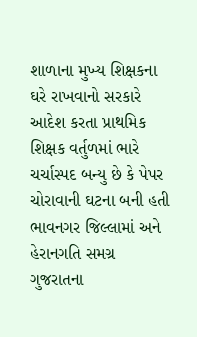શાળાના મુખ્ય શિક્ષકના ઘરે રાખવાનો સરકારે આદેશ કરતા પ્રાથમિક શિક્ષક વર્તુળમાં ભારે ચર્ચાસ્પદ બન્યુ છે કે પેપર ચોરાવાની ઘટના બની હતી ભાવનગર જિલ્લામાં અને હેરાનગતિ સમગ્ર ગુજરાતના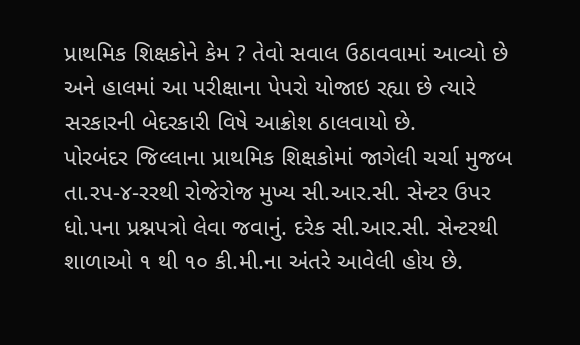પ્રાથમિક શિક્ષકોને કેમ ? તેવો સવાલ ઉઠાવવામાં આવ્યો છે અને હાલમાં આ પરીક્ષાના પેપરો યોજાઇ રહ્યા છે ત્યારે સરકારની બેદરકારી વિષે આક્રોશ ઠાલવાયો છે.
પોરબંદર જિલ્લાના પ્રાથમિક શિક્ષકોમાં જાગેલી ચર્ચા મુજબ તા.રપ-૪-રરથી રોજેરોજ મુખ્ય સી.આર.સી. સેન્ટર ઉપર ધો.પના પ્રશ્નપત્રો લેવા જવાનું. દરેક સી.આર.સી. સેન્ટરથી શાળાઓ ૧ થી ૧૦ કી.મી.ના અંતરે આવેલી હોય છે.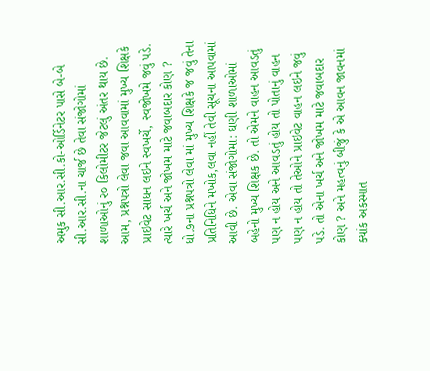અમુક સી.આર.સી.કો-ઓર્ડિનેટર પાસે બે-બે સી.આર.સી.ના ચાર્જ છે તેવા સંજોગોમાં શાળાઓનું ર૦ કિલોમીટર જેટલું અંતર થાય છે.
આમ, પ્રશ્નપત્રો લેવા જવા આવવામાં મુખ્ય શિક્ષકે પ્રાઇવેટ સાધન લઇને સ્વખર્ચે, સ્વજોખમે જવું પડે. ત્યારે ખર્ચ અને જોખમ માટે જવાબદાર કોણ ? ધો.૭ના પ્રશ્નપત્રો લેવા માં મુખ્ય શિક્ષકે જ જવું તેના પ્રતિનિધિને મખોક,લવા નહીં તેવી સૂચના આપવામાં આવી છે. એવા સંજોગોમા: ઘણી શાળાઓમાં બહેનો મુખ્ય શિક્ષક છે. તો એમને વાહન આવડતું પણ ન હોય અને આવડતું હોય તો પોતાનું વાહન પણ ન હોય તો તેઓને પ્રાઇવેટ વાહન લઇને જવું પડે. તો એના ખર્ચ અને જોખમ માટે જવાબદાર કોણ ? અને મહત્વનું બીજું કે એ આવન જાવનમાં ક્યાંક અકસ્માત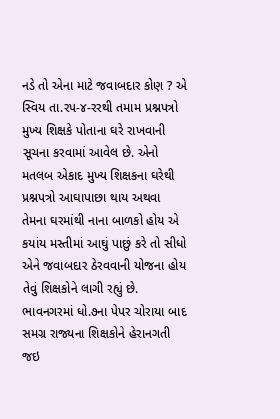નડે તો એના માટે જવાબદાર કોણ ? એ સ્વિય તા.રપ-૪-રરથી તમામ પ્રશ્નપત્રો મુખ્ય શિક્ષકે પોતાના ઘરે રાખવાની સૂચના કરવામાં આવેલ છે. એનો મતલબ એકાદ મુખ્ય શિક્ષકના ઘરેથી પ્રશ્નપત્રો આઘાપાછા થાય અથવા તેમના ઘરમાંથી નાના બાળકો હોય એ કયાંય મસ્તીમાં આઘું પાછું કરે તો સીધો એને જવાબદાર ઠેરવવાની યોજના હોય તેવું શિક્ષકોને લાગી રહ્યું છે.
ભાવનગરમાં ધો.૭ના પેપર ચોરાયા બાદ સમગ્ર રાજ્યના શિક્ષકોને હેરાનગતી જઇ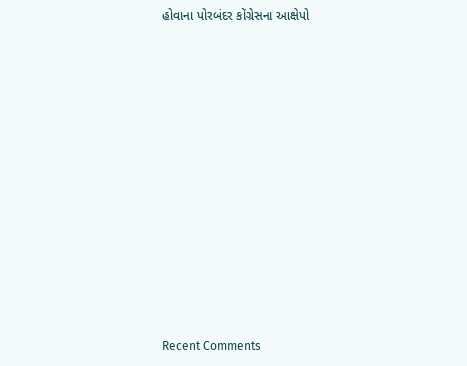હોવાના પોરબંદર કોંગ્રેસના આક્ષેપો


















Recent Comments